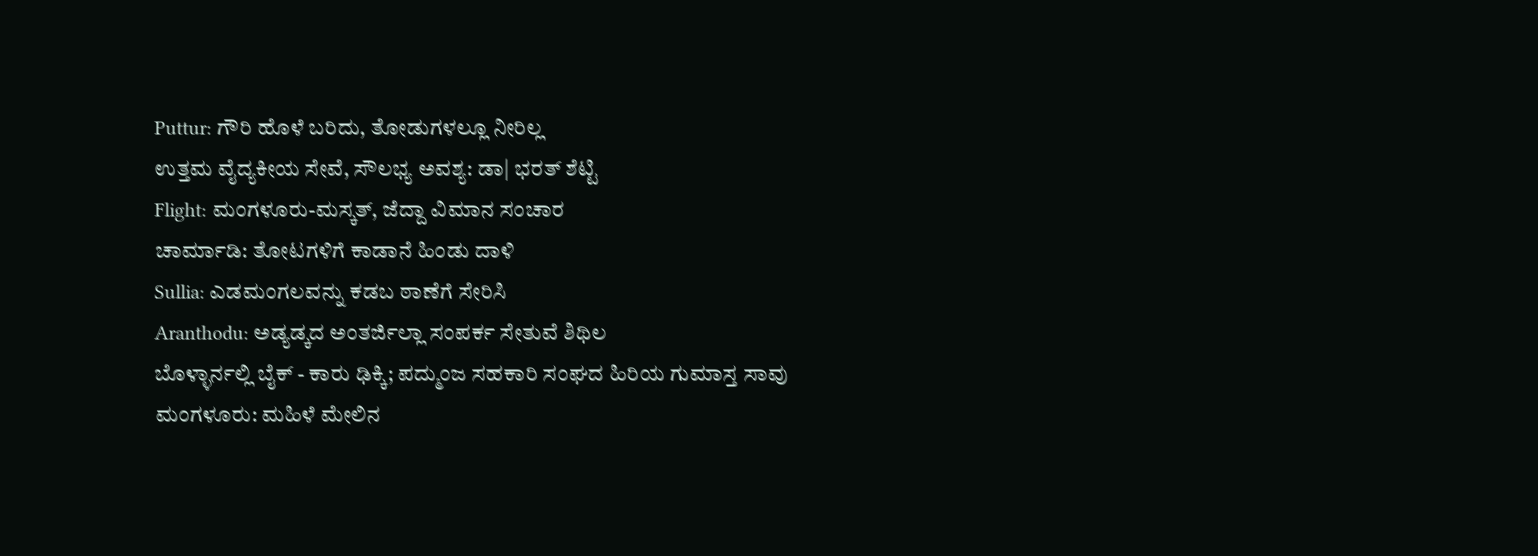Puttur: ಗೌರಿ ಹೊಳೆ ಬರಿದು, ತೋಡುಗಳಲ್ಲೂ ನೀರಿಲ್ಲ
ಉತ್ತಮ ವೈದ್ಯಕೀಯ ಸೇವೆ, ಸೌಲಭ್ಯ ಅವಶ್ಯ: ಡಾ| ಭರತ್ ಶೆಟ್ಟಿ
Flight: ಮಂಗಳೂರು-ಮಸ್ಕತ್, ಜೆದ್ದಾ ವಿಮಾನ ಸಂಚಾರ
ಚಾರ್ಮಾಡಿ: ತೋಟಗಳಿಗೆ ಕಾಡಾನೆ ಹಿಂಡು ದಾಳಿ
Sullia: ಎಡಮಂಗಲವನ್ನು ಕಡಬ ಠಾಣೆಗೆ ಸೇರಿಸಿ
Aranthodu: ಅಡ್ಯಡ್ಕದ ಅಂತರ್ಜಿಲ್ಲಾ ಸಂಪರ್ಕ ಸೇತುವೆ ಶಿಥಿಲ
ಬೊಳ್ಳಾರ್ನಲ್ಲಿ ಬೈಕ್ - ಕಾರು ಢಿಕ್ಕಿ; ಪದ್ಮುಂಜ ಸಹಕಾರಿ ಸಂಘದ ಹಿರಿಯ ಗುಮಾಸ್ತ ಸಾವು
ಮಂಗಳೂರು: ಮಹಿಳೆ ಮೇಲಿನ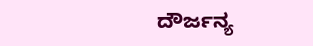ದೌರ್ಜನ್ಯ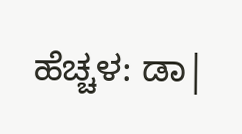ಹೆಚ್ಚಳ: ಡಾ|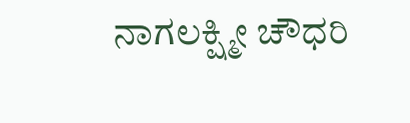ನಾಗಲಕ್ಷ್ಮೀ ಚೌಧರಿ